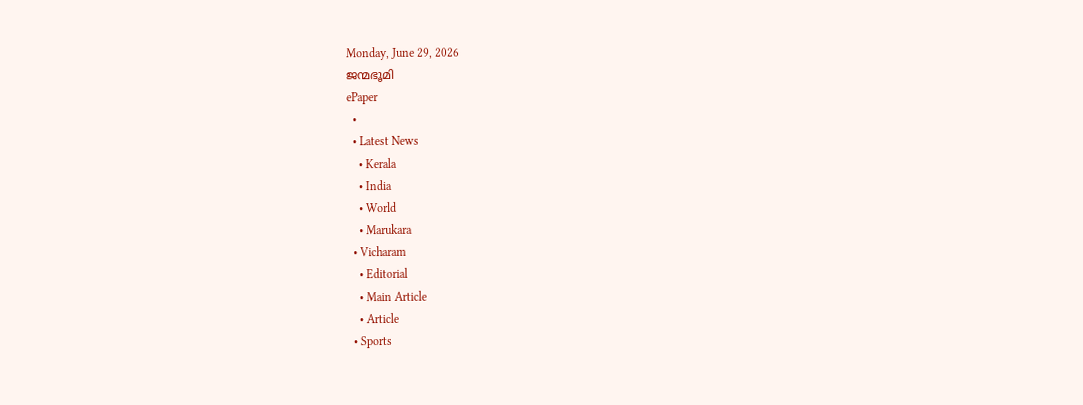Monday, June 29, 2026
ജന്മഭൂമി
ePaper
  •
  • Latest News
    • Kerala
    • India
    • World
    • Marukara
  • Vicharam
    • Editorial
    • Main Article
    • Article
  • Sports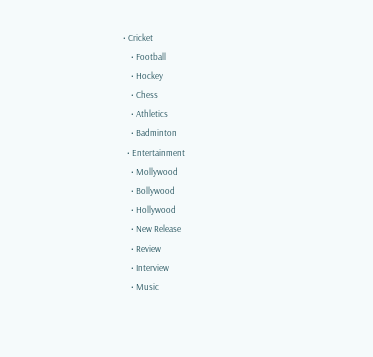• Cricket
    • Football
    • Hockey
    • Chess
    • Athletics
    • Badminton
  • Entertainment
    • Mollywood
    • Bollywood
    • Hollywood
    • New Release
    • Review
    • Interview
    • Music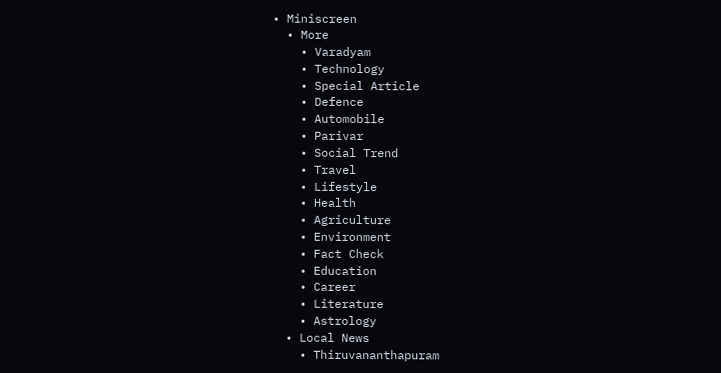• Miniscreen
  • More
    • Varadyam
    • Technology
    • Special Article
    • Defence
    • Automobile
    • Parivar
    • Social Trend
    • Travel
    • Lifestyle
    • Health
    • Agriculture
    • Environment
    • Fact Check
    • Education
    • Career
    • Literature
    • Astrology
  • Local News
    • Thiruvananthapuram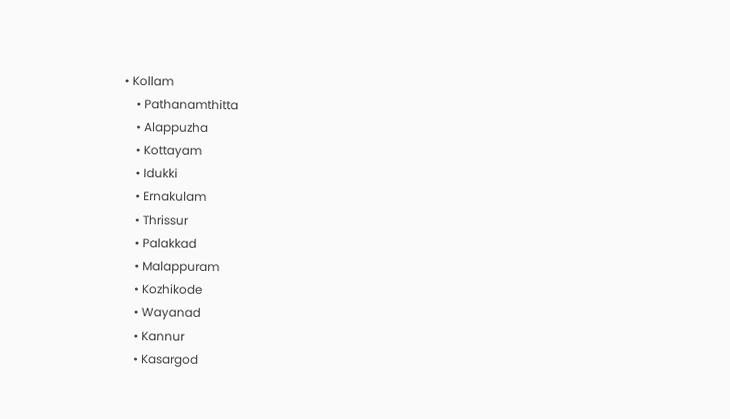• Kollam
    • Pathanamthitta
    • Alappuzha
    • Kottayam
    • Idukki
    • Ernakulam
    • Thrissur
    • Palakkad
    • Malappuram
    • Kozhikode
    • Wayanad
    • Kannur
    • Kasargod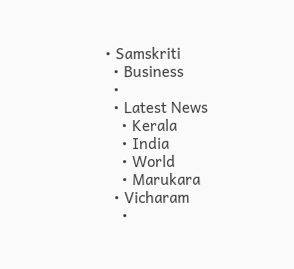• Samskriti
  • Business
  •
  • Latest News
    • Kerala
    • India
    • World
    • Marukara
  • Vicharam
    •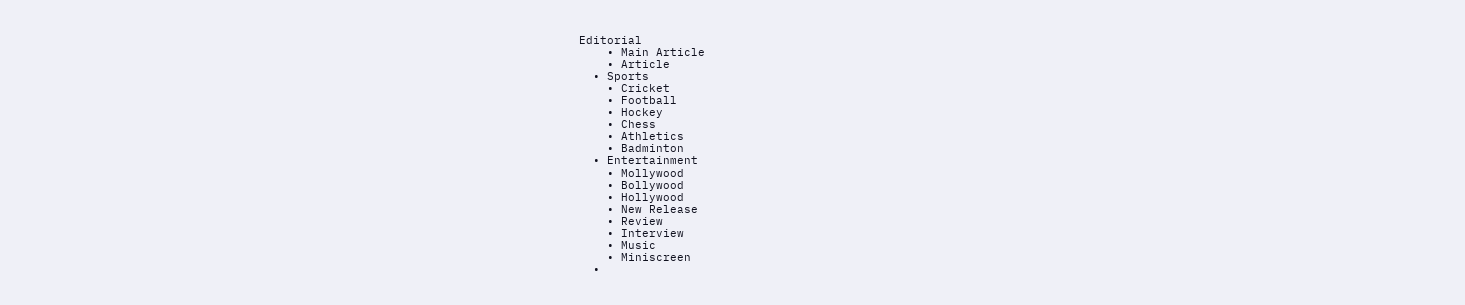Editorial
    • Main Article
    • Article
  • Sports
    • Cricket
    • Football
    • Hockey
    • Chess
    • Athletics
    • Badminton
  • Entertainment
    • Mollywood
    • Bollywood
    • Hollywood
    • New Release
    • Review
    • Interview
    • Music
    • Miniscreen
  •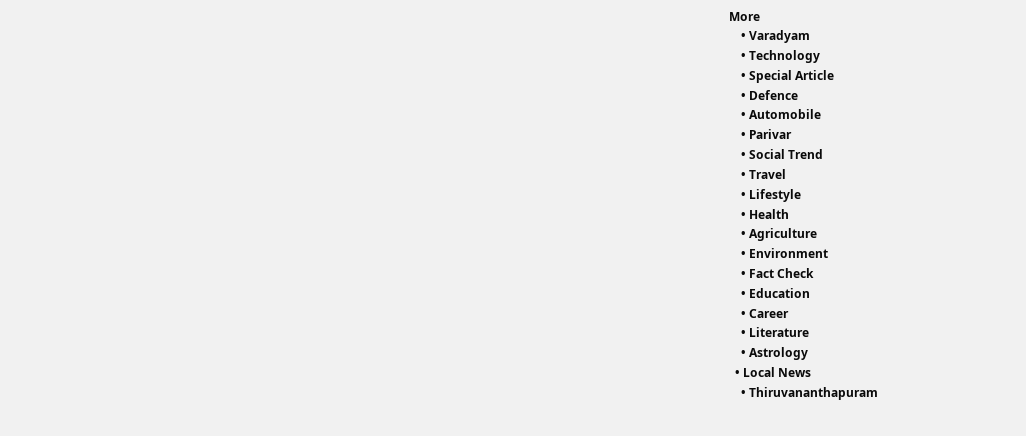More
    • Varadyam
    • Technology
    • Special Article
    • Defence
    • Automobile
    • Parivar
    • Social Trend
    • Travel
    • Lifestyle
    • Health
    • Agriculture
    • Environment
    • Fact Check
    • Education
    • Career
    • Literature
    • Astrology
  • Local News
    • Thiruvananthapuram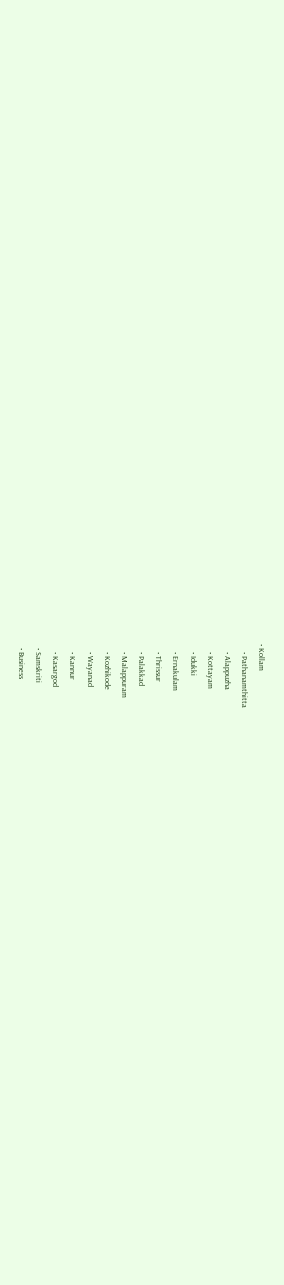• Kollam
    • Pathanamthitta
    • Alappuzha
    • Kottayam
    • Idukki
    • Ernakulam
    • Thrissur
    • Palakkad
    • Malappuram
    • Kozhikode
    • Wayanad
    • Kannur
    • Kasargod
  • Samskriti
  • Business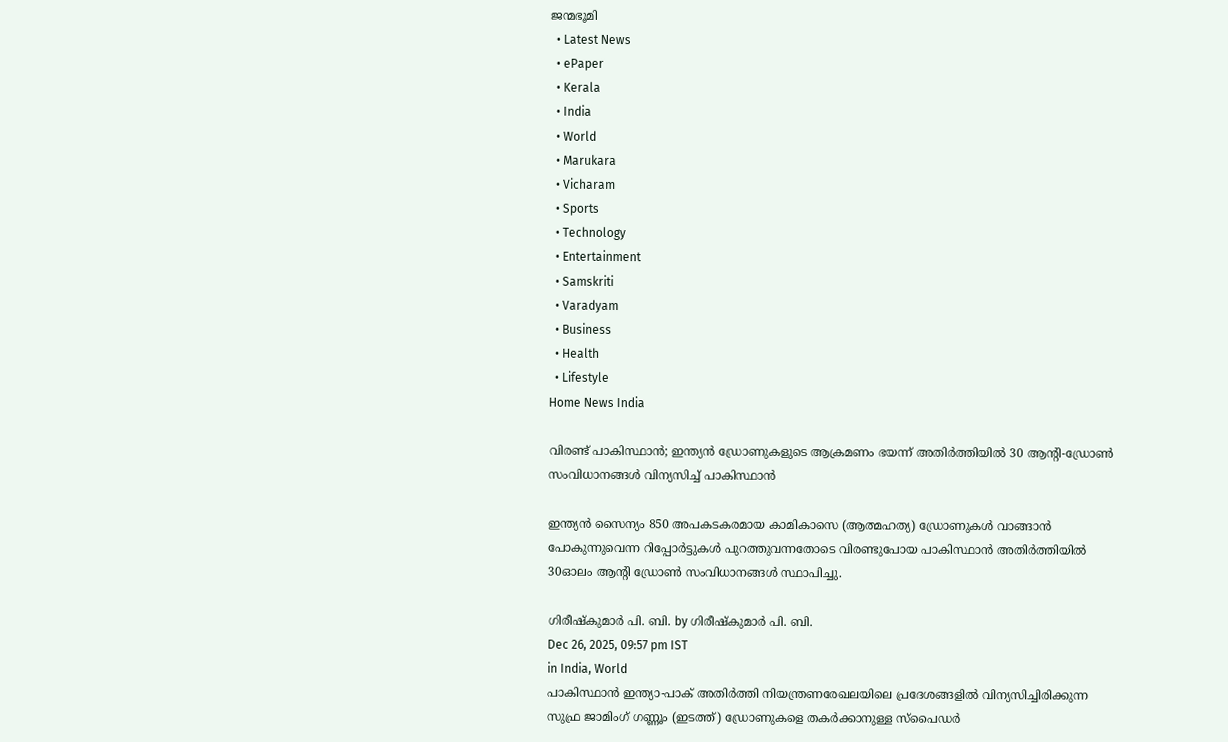ജന്മഭൂമി
  • Latest News
  • ePaper
  • Kerala
  • India
  • World
  • Marukara
  • Vicharam
  • Sports
  • Technology
  • Entertainment
  • Samskriti
  • Varadyam
  • Business
  • Health
  • Lifestyle
Home News India

വിരണ്ട് പാകിസ്ഥാന്‍; ഇന്ത്യന്‍ ഡ്രോണുകളുടെ ആക്രമണം ഭയന്ന് അതിര്‍ത്തിയില്‍ 30 ആന്‍റി-ഡ്രോണ്‍ സംവിധാനങ്ങള്‍ വിന്യസിച്ച് പാകിസ്ഥാന്‍

ഇന്ത്യൻ സൈന്യം 850 അപകടകരമായ കാമികാസെ (ആത്മഹത്യ) ഡ്രോണുകൾ വാങ്ങാൻ പോകുന്നുവെന്ന റിപ്പോർട്ടുകൾ പുറത്തുവന്നതോടെ വിരണ്ടുപോയ പാകിസ്ഥാന്‍ അതിര്‍ത്തിയില്‍ 30ഓലം ആന്‍റി ഡ്രോണ്‍ സംവിധാനങ്ങള്‍ സ്ഥാപിച്ചു.

ഗിരീഷ്‌കുമാര്‍ പി. ബി. by ഗിരീഷ്‌കുമാര്‍ പി. ബി.
Dec 26, 2025, 09:57 pm IST
in India, World
പാകിസ്ഥാന്‍ ഇന്ത്യാ-പാക് അതിര്‍ത്തി നിയന്ത്രണരേഖലയിലെ പ്രദേശങ്ങളില്‍ വിന്യസിച്ചിരിക്കുന്ന സുഫ്ര ജാമിംഗ് ഗണ്ണൂം (ഇടത്ത്) ഡ്രോണുകളെ തകര്‍ക്കാനുള്ള സ്പൈഡര്‍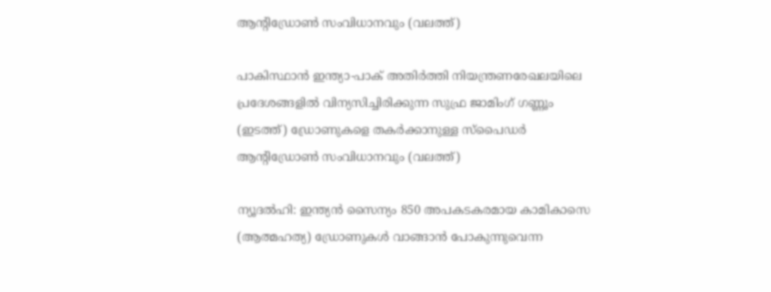ആന്‍റിഡ്രോണ്‍ സംവിധാനവും (വലത്ത്)

പാകിസ്ഥാന്‍ ഇന്ത്യാ-പാക് അതിര്‍ത്തി നിയന്ത്രണരേഖലയിലെ പ്രദേശങ്ങളില്‍ വിന്യസിച്ചിരിക്കുന്ന സുഫ്ര ജാമിംഗ് ഗണ്ണൂം (ഇടത്ത്) ഡ്രോണുകളെ തകര്‍ക്കാനുള്ള സ്പൈഡര്‍ ആന്‍റിഡ്രോണ്‍ സംവിധാനവും (വലത്ത്)

ന്യൂദല്‍ഹി: ഇന്ത്യൻ സൈന്യം 850 അപകടകരമായ കാമികാസെ (ആത്മഹത്യ) ഡ്രോണുകൾ വാങ്ങാൻ പോകുന്നുവെന്ന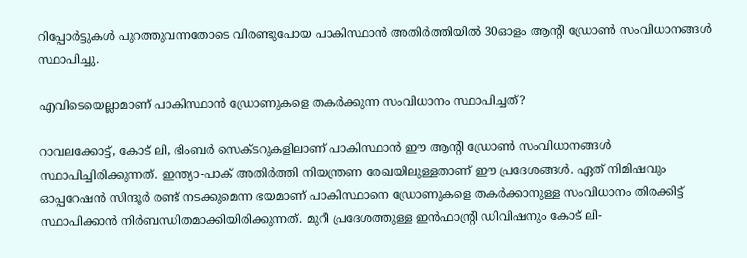റിപ്പോർട്ടുകൾ പുറത്തുവന്നതോടെ വിരണ്ടുപോയ പാകിസ്ഥാന്‍ അതിര്‍ത്തിയില്‍ 30ഓളം ആന്‍റി ഡ്രോണ്‍ സംവിധാനങ്ങള്‍ സ്ഥാപിച്ചു.

എവിടെയെല്ലാമാണ് പാകിസ്ഥാന്‍ ഡ്രോണുകളെ തകര്‍ക്കുന്ന സംവിധാനം സ്ഥാപിച്ചത്?

റാവലക്കോട്ട്, കോട് ലി, ഭിംബര്‍ സെക്ടറുകളിലാണ് പാകിസ്ഥാന്‍ ഈ ആന്‍റി ഡ്രോണ്‍ സംവിധാനങ്ങള്‍ സ്ഥാപിച്ചിരിക്കുന്നത്. ഇന്ത്യാ-പാക് അതിര്‍ത്തി നിയന്ത്രണ രേഖയിലുള്ളതാണ് ഈ പ്രദേശങ്ങള്‍. ഏത് നിമിഷവും ഓപ്പറേഷന്‍ സിന്ദൂര്‍ രണ്ട് നടക്കുമെന്ന ഭയമാണ് പാകിസ്ഥാനെ ‍ഡ്രോണുകളെ തകര്‍ക്കാനുള്ള സംവിധാനം തിരക്കിട്ട് സ്ഥാപിക്കാന്‍ നിര്‍ബന്ധിതമാക്കിയിരിക്കുന്നത്. മുറീ പ്രദേശത്തുള്ള ഇന്‍ഫാന്‍റ്രി ഡിവിഷനും കോട് ലി-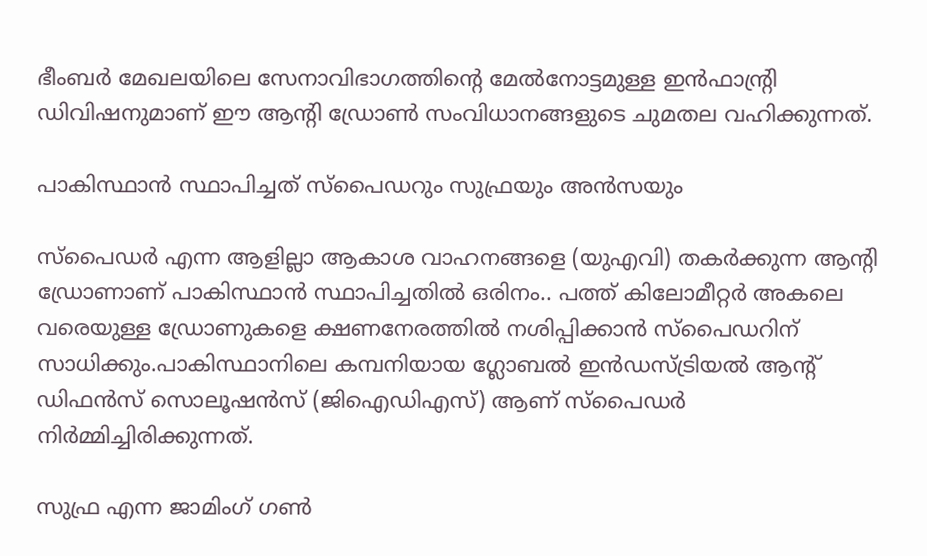ഭീംബര്‍ മേഖലയിലെ സേനാവിഭാഗത്തിന്റെ മേല്‍നോട്ടമുള്ള ഇന്‍ഫാന്‍റ്രി ഡിവിഷനുമാണ് ഈ ആന്‍റി ഡ്രോണ്‍ സംവിധാനങ്ങളുടെ ചുമതല വഹിക്കുന്നത്.

പാകിസ്ഥാന്‍ സ്ഥാപിച്ചത് സ്പൈഡറും സുഫ്രയും അന്‍സയും

സ്പൈഡര്‍ എന്ന ആളില്ലാ ആകാശ വാഹനങ്ങളെ (യുഎവി) തകര്‍ക്കുന്ന ആന്‍റി ഡ്രോണാണ് പാകിസ്ഥാന്‍ സ്ഥാപിച്ചതില്‍ ഒരിനം.. പത്ത് കിലോമീറ്റര്‍ അകലെ വരെയുള്ള ഡ്രോണുകളെ ക്ഷണനേരത്തില്‍ നശിപ്പിക്കാന്‍ സ്പൈഡറിന് സാധിക്കും.പാകിസ്ഥാനിലെ കമ്പനിയായ ഗ്ലോബല്‍ ഇന്‍ഡസ്ട്രിയല്‍ ആന്‍റ് ഡിഫന്‍സ് സൊലൂഷന്‍സ് (ജിഐഡിഎസ്) ആണ് സ്പൈഡര്‍ നിര്‍മ്മിച്ചിരിക്കുന്നത്.

സുഫ്ര എന്ന ജാമിംഗ് ഗണ്‍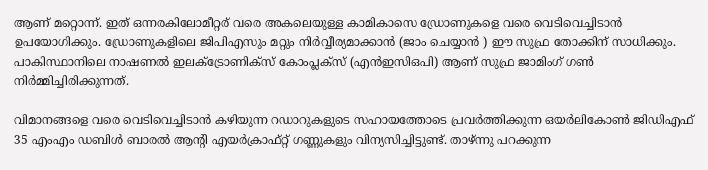ആണ് മറ്റൊന്ന്. ഇത് ഒന്നരകിലോമീറ്റര് വരെ അകലെയുള്ള കാമികാസെ ഡ്രോണുകളെ വരെ വെടിവെച്ചിടാന്‍ ഉപയോഗിക്കും. ഡ്രോണുകളിലെ ജിപിഎസും മറ്റും നിര്‍വ്വീര്യമാക്കാന്‍ (ജാം ചെയ്യാന്‍ ) ഈ സുഫ്ര തോക്കിന് സാധിക്കും. പാകിസ്ഥാനിലെ നാഷണല്‍ ഇലക്ട്രോണിക്സ് കോംപ്ലക്സ് (എന്‍ഇസിഒപി) ആണ് സുഫ്ര ജാമിംഗ് ഗണ്‍ നിര്‍മ്മിച്ചിരിക്കുന്നത്.

വിമാനങ്ങളെ വരെ വെടിവെച്ചിടാന്‍ കഴിയുന്ന റഡാറുകളുടെ സഹായത്തോടെ പ്രവര്‍ത്തിക്കുന്ന ഒയര്‍ലികോണ്‍ ജിഡിഎഫ് 35 എംഎം ഡബിള്‍ ബാരല്‍ ആന്‍റി എയര്‍ക്രാഫ്റ്റ് ഗണ്ണുകളും വിന്യസിച്ചിട്ടുണ്ട്. താഴ്ന്നു പറക്കുന്ന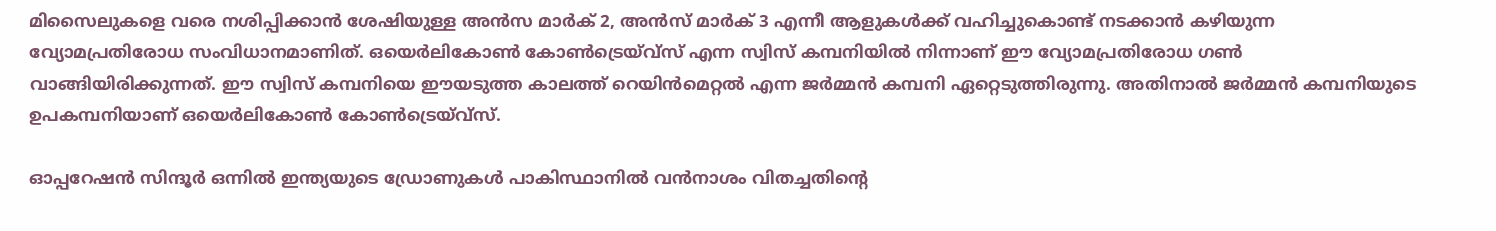മിസൈലുകളെ വരെ നശിപ്പിക്കാന്‍ ശേഷിയുള്ള അന്‍സ മാര്‍ക് 2, അന്‍സ് മാര്‍ക് 3 എന്നീ ആളുകള്‍ക്ക് വഹിച്ചുകൊണ്ട് നടക്കാന്‍ കഴിയുന്ന വ്യോമപ്രതിരോധ സംവിധാനമാണിത്. ഒയെര്‍ലികോണ്‍ കോണ്‍ട്രെയ്വ്സ് എന്ന സ്വിസ് കമ്പനിയില്‍ നിന്നാണ് ഈ വ്യോമപ്രതിരോധ ഗണ്‍ വാങ്ങിയിരിക്കുന്നത്. ഈ സ്വിസ് കമ്പനിയെ ഈയടുത്ത കാലത്ത് റെയിന്‍മെറ്റല്‍ എന്ന ജര്‍മ്മന്‍ കമ്പനി ഏറ്റെടുത്തിരുന്നു. അതിനാല്‍ ജര്‍മ്മന്‍ കമ്പനിയുടെ ഉപകമ്പനിയാണ് ഒയെര്‍ലികോണ്‍ കോണ്‍ട്രെയ്വ്സ്.

ഓപ്പറേഷന്‍ സിന്ദൂര്‍ ഒന്നില്‍ ഇന്ത്യയുടെ ഡ്രോണുകള്‍ പാകിസ്ഥാനില്‍ വന്‍നാശം വിതച്ചതിന്റെ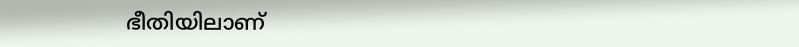ഭീതിയിലാണ്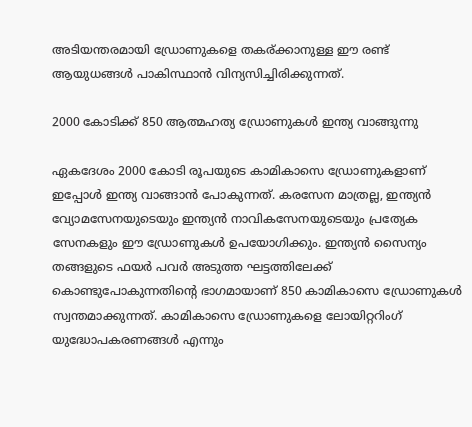അടിയന്തരമായി ഡ്രോണുകളെ തകര്ക്കാനുള്ള ഈ രണ്ട് ആയുധങ്ങള്‍ പാകിസ്ഥാന്‍ വിന്യസിച്ചിരിക്കുന്നത്.

2000 കോടിക്ക് 850 ആത്മഹത്യ ഡ്രോണുകള്‍ ഇന്ത്യ വാങ്ങുന്നു

ഏകദേശം 2000 കോടി രൂപയുടെ കാമികാസെ ഡ്രോണുകളാണ് ഇപ്പോള്‍ ഇന്ത്യ വാങ്ങാന്‍ പോകുന്നത്. കരസേന മാത്രല്ല, ഇന്ത്യൻ വ്യോമസേനയുടെയും ഇന്ത്യൻ നാവികസേനയുടെയും പ്രത്യേക സേനകളും ഈ ഡ്രോണുകള്‍ ഉപയോഗിക്കും. ഇന്ത്യൻ സൈന്യം തങ്ങളുടെ ഫയർ പവർ അടുത്ത ഘട്ടത്തിലേക്ക് കൊണ്ടുപോകുന്നതിന്റെ ഭാഗമായാണ് 850 കാമികാസെ ഡ്രോണുകൾ സ്വന്തമാക്കുന്നത്. കാമികാസെ ഡ്രോണുകളെ ലോയിറ്ററിംഗ് യുദ്ധോപകരണങ്ങൾ എന്നും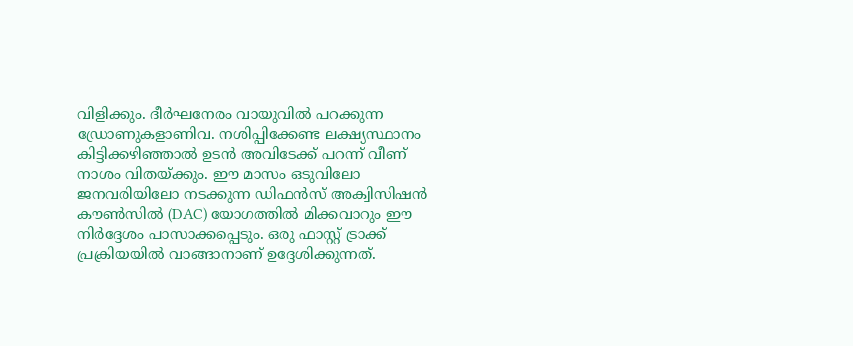വിളിക്കും. ദീർഘനേരം വായുവിൽ പറക്കുന്ന ഡ്രോണുകളാണിവ. നശിപ്പിക്കേണ്ട ലക്ഷ്യസ്ഥാനം കിട്ടിക്കഴിഞ്ഞാല്‍ ഉടന്‍ അവിടേക്ക് പറന്ന് വീണ് നാശം വിതയ്‌ക്കും. ഈ മാസം ഒടുവിലോ ജനവരിയിലോ നടക്കുന്ന ഡിഫൻസ് അക്വിസിഷൻ കൗൺസിൽ (DAC) യോഗത്തിൽ മിക്കവാറും ഈ നിർദ്ദേശം പാസാക്കപ്പെടും. ഒരു ഫാസ്റ്റ് ട്രാക്ക് പ്രക്രിയയിൽ വാങ്ങാനാണ് ഉദ്ദേശിക്കുന്നത്.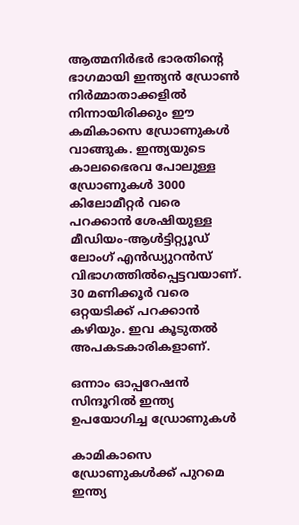ആത്മനിര്‍ഭര്‍ ഭാരതിന്റെ ഭാഗമായി ഇന്ത്യന്‍ ഡ്രോണ്‍ നിര്‍മ്മാതാക്കളില്‍ നിന്നായിരിക്കും ഈ കമികാസെ ഡ്രോണുകള്‍ വാങ്ങുക. ഇന്ത്യയുടെ കാലഭൈരവ പോലുള്ള ഡ്രോണുകള്‍ 3000 കിലോമീറ്റര്‍ വരെ പറക്കാന്‍ ശേഷിയുള്ള മീഡിയം-ആള്‍ട്ടിറ്റ്യൂഡ് ലോംഗ് എന്‍ഡ്യുറന്‍സ് വിഭാഗത്തില്‍പ്പെട്ടവയാണ്. 30 മണിക്കൂര്‍ വരെ ഒറ്റയടിക്ക് പറക്കാന്‍ കഴിയും. ഇവ കൂടുതല്‍ അപകടകാരികളാണ്.

ഒന്നാം ഓപ്പറേഷന്‍ സിന്ദൂറില്‍ ഇന്ത്യ ഉപയോഗിച്ച ഡ്രോണുകള്‍

കാമികാസെ ഡ്രോണുകള്‍ക്ക് പുറമെ ഇന്ത്യ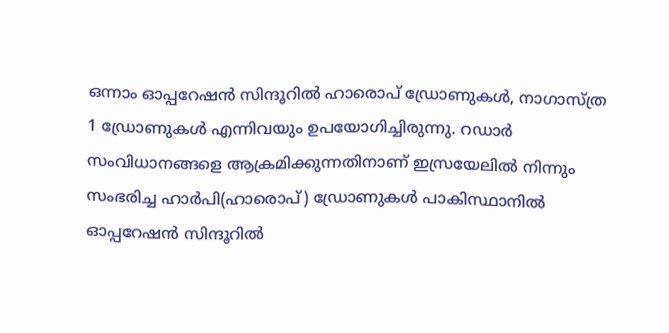ഒന്നാം ഓപ്പറേഷന്‍ സിന്ദൂറില്‍ ഹാരൊപ് ഡ്രോണുകള്‍, നാഗാസ്ത്ര 1 ഡ്രോണുകള്‍ എന്നിവയും ഉപയോഗിച്ചിരുന്നു. റഡാർ സംവിധാനങ്ങളെ ആക്രമിക്കുന്നതിനാണ് ഇസ്രയേലില്‍ നിന്നും സംഭരിച്ച ഹാർപി(ഹാരൊപ്) ഡ്രോണുകള്‍ പാകിസ്ഥാനില്‍ ഓപ്പറേഷന്‍ സിന്ദൂറില്‍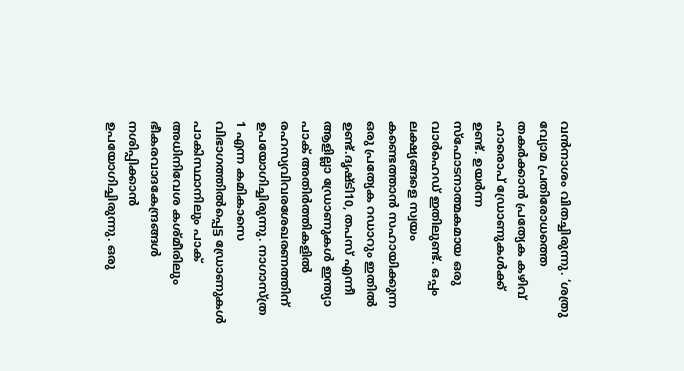വന്‍നാശം വിതച്ചിരുന്നു. ‘ശത്രു വ്യോമ പ്രതിരോധത്തെ തകര്‍ക്കാന്‍ പ്രത്യേക കഴിവ് ഹാരൊപ് ഡ്രോണുകള്‍ക്ക് ഉണ്ട്. ഉയർന്ന സ്‌ഫോടനാത്മകമായ ഒരു വാർഹെഡ് ഇതിലുണ്ട്. ഒപ്പം ലക്ഷ്യങ്ങളെ സ്വയം കണ്ടെത്താന്‍ സഹായിക്കുന്ന ഒരു പ്രത്യേക റഡാറും ഇതില്‍ ഉണ്ട്.ദൃഷ്ടി10, തപസ് എന്നീ ആളില്ലാ ഡ്രോണുകള്‍ ഇന്ത്യാ പാക് അതിര്‍ത്തികളില്‍ രഹസ്യവിവരശേഖരണത്തിന് ഉപയോഗിച്ചിരുന്നു. നാഗാസ്ത്ര 1 എന്ന കമികാസെ വിഭാഗത്തില്‍പ്പെട്ട ‍‍‍‍ഡ്രോണുകള്‍ പാകിസ്ഥാനിലും പാക് അധിനിവേശ കശ്മീരിലും ഭീകരവാദകേന്ദ്രങ്ങള്‍ നശിപ്പിക്കാന്‍ ഉപയോഗിച്ചിരുന്നു. ഒരു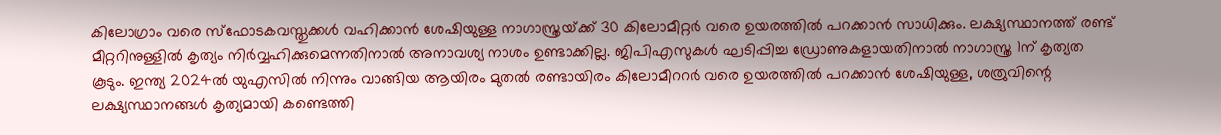കിലോഗ്രാം വരെ സ്ഫോടകവസ്തുക്കള്‍ വഹിക്കാന്‍ ശേഷിയുള്ള നാഗാസ്ത്രയ്‌ക്ക് 30 കിലോമീറ്റര്‍ വരെ ഉയരത്തില്‍ പറക്കാന്‍ സാധിക്കും. ലക്ഷ്യസ്ഥാനത്ത് രണ്ട് മീറ്ററിനുള്ളില്‍ കൃത്യം നിര്‍വ്വഹിക്കുമെന്നതിനാല്‍ അനാവശ്യ നാശം ഉണ്ടാക്കില്ല. ജിപിഎസുകള്‍ ഘടിപ്പിച്ച ഡ്രോണുകളായതിനാല്‍ നാഗാസ്ത്ര 1ന് കൃത്യത കൂടും. ഇന്ത്യ 2024ല്‍ യുഎസില്‍ നിന്നും വാങ്ങിയ ആയിരം മുതല്‍ രണ്ടായിരം കിലോമീററര്‍ വരെ ഉയരത്തില്‍ പറക്കാന്‍ ശേഷിയുള്ള, ശത്രുവിന്റെ ലക്ഷ്യസ്ഥാനങ്ങള്‍ കൃത്യമായി കണ്ടെത്തി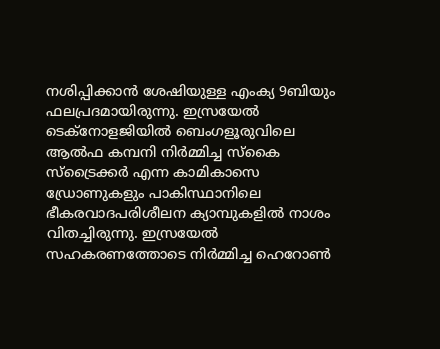നശിപ്പിക്കാന്‍ ശേഷിയുള്ള എംക്യ 9ബിയും ഫലപ്രദമായിരുന്നു. ഇസ്രയേല്‍ ടെക്നോളജിയില്‍ ബെംഗളൂരുവിലെ ആല്‍ഫ കമ്പനി നിര്‍മ്മിച്ച സ്കൈ സ്ട്രൈക്കര്‍ എന്ന കാമികാസെ ഡ്രോണുകളും പാകിസ്ഥാനിലെ ഭീകരവാദപരിശീലന ക്യാമ്പുകളില്‍ നാശം വിതച്ചിരുന്നു. ഇസ്രയേല്‍ സഹകരണത്തോടെ നിര്‍മ്മിച്ച ഹെറോണ്‍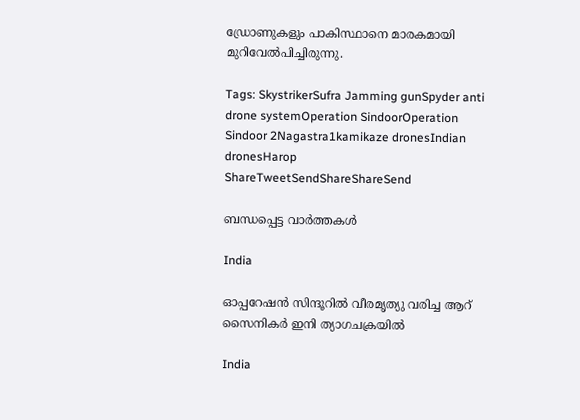ഡ്രോണുകളും പാകിസ്ഥാനെ മാരകമായി മുറിവേല്‍പിച്ചിരുന്നു.

Tags: SkystrikerSufra Jamming gunSpyder anti drone systemOperation SindoorOperation Sindoor 2Nagastra1kamikaze dronesIndian dronesHarop
ShareTweetSendShareShareSend

ബന്ധപ്പെട്ട വാര്‍ത്തകള്‍

India

ഓപ്പറേഷന്‍ സിന്ദൂറില്‍ വീരമൃത്യു വരിച്ച ആറ് സൈനികര്‍ ഇനി ത്യാഗചക്രയില്‍

India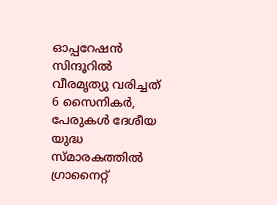ഓപ്പറേഷന്‍ സിന്ദൂറില്‍ വീരമൃത്യു വരിച്ചത് 6 സൈനികര്‍, പേരുകള്‍ ദേശീയ യുദ്ധ സ്മാരകത്തില്‍ ഗ്രാനൈറ്റ്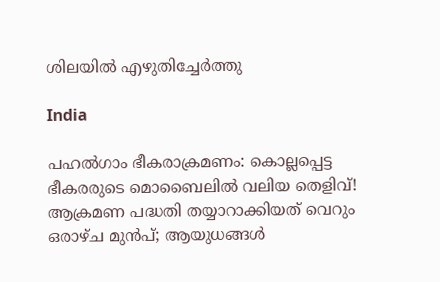ശിലയില്‍ എഴുതിച്ചേര്‍ത്തു

India

പഹൽഗാം ഭീകരാക്രമണം: കൊല്ലപ്പെട്ട ഭീകരരുടെ മൊബൈലിൽ വലിയ തെളിവ്! ആക്രമണ പദ്ധതി തയ്യാറാക്കിയത് വെറും ഒരാഴ്ച മുൻപ്; ആയുധങ്ങൾ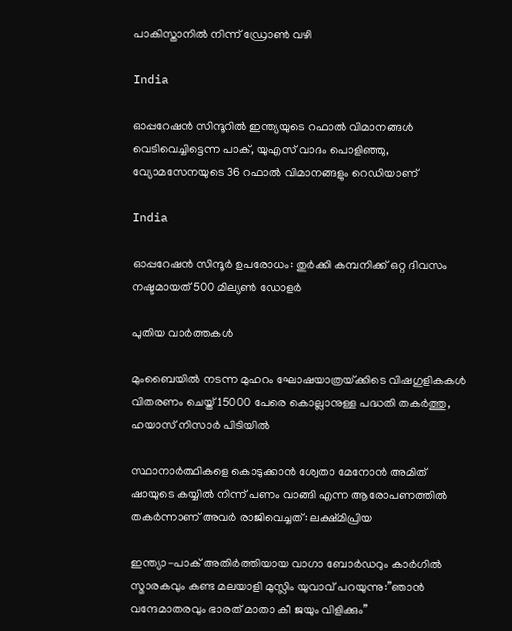പാകിസ്താനിൽ നിന്ന് ഡ്രോൺ വഴി

India

ഓപ്പറേഷന്‍ സിന്ദൂറില്‍ ഇന്ത്യയുടെ റഫാൽ വിമാനങ്ങൾ വെടിവെച്ചിട്ടെന്ന പാക്, യുഎസ് വാദം പൊളിഞ്ഞു, വ്യോമസേനയുടെ 36 റഫാല്‍ വിമാനങ്ങളും റെഡിയാണ്

India

ഓപ്പറേഷന്‍ സിന്ദൂര്‍ ഉപരോധം: തുര്‍ക്കി കമ്പനിക്ക് ഒറ്റ ദിവസം നഷ്ടമായത് 500 മില്യണ്‍ ഡോളര്‍

പുതിയ വാര്‍ത്തകള്‍

മുംബൈയിൽ നടന്ന മുഹറം ഘോഷയാത്രയ്‌ക്കിടെ വിഷഗുളികകള്‍ വിതരണം ചെയ്ത് 15000 പേരെ കൊല്ലാനുള്ള പദ്ധതി തകര്‍ത്തു, ഹയാസ് നിസാര്‍ പിടിയില്‍

സ്ഥാനാർത്ഥികളെ കൊടുക്കാൻ ശ്വേതാ മേനോൻ അമിത് ഷായുടെ കയ്യിൽ നിന്ന് പണം വാങ്ങി എന്ന ആരോപണത്തില്‍ തകര്‍ന്നാണ് അവര്‍ രാജിവെച്ചത്: ലക്ഷ്മിപ്രിയ

ഇന്ത്യാ-പാക് അതിര്‍ത്തിയായ വാഗാ ബോര്‍ഡറും കാര്‍ഗില്‍ സ്മാരകവും കണ്ട മലയാളി മുസ്ലിം യുവാവ് പറയുന്നു:”ഞാന്‍ വന്ദേമാതരവും ഭാരത് മാതാ കീ ജയും വിളിക്കും”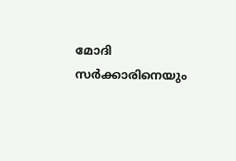മോദി സര്‍ക്കാരിനെയും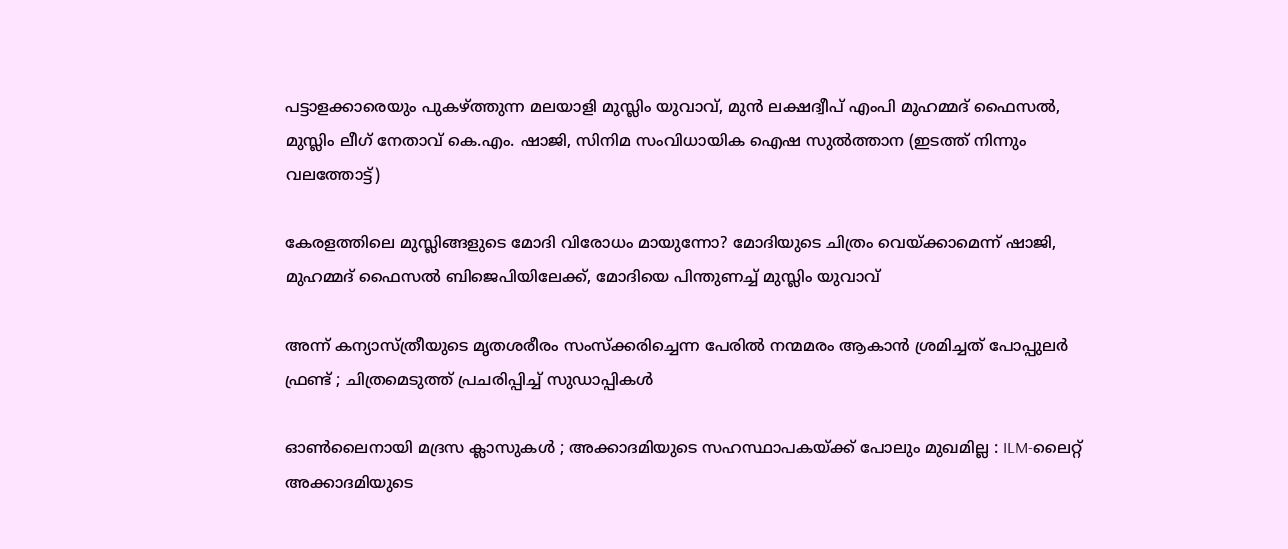പട്ടാളക്കാരെയും പുകഴ്ത്തുന്ന മലയാളി മുസ്ലിം യുവാവ്, മുന്‍ ലക്ഷദ്വീപ് എംപി മുഹമ്മദ് ഫൈസല്‍, മുസ്ലിം ലീഗ് നേതാവ് കെ.എം. ഷാജി, സിനിമ സംവിധായിക ഐഷ സുല്‍ത്താന (ഇടത്ത് നിന്നും വലത്തോട്ട്)

കേരളത്തിലെ മുസ്ലിങ്ങളുടെ മോദി വിരോധം മായുന്നോ? മോദിയുടെ ചിത്രം വെയ്‌ക്കാമെന്ന് ഷാജി, മുഹമ്മദ് ഫൈസല്‍ ബിജെപിയിലേക്ക്, മോദിയെ പിന്തുണച്ച് മുസ്ലിം യുവാവ്

അന്ന് കന്യാസ്ത്രീയുടെ മൃതശരീരം സംസ്ക്കരിച്ചെന്ന പേരിൽ നന്മമരം ആകാൻ ശ്രമിച്ചത് പോപ്പുലർ ഫ്രണ്ട് ; ചിത്രമെടുത്ത് പ്രചരിപ്പിച്ച് സുഡാപ്പികൾ

ഓൺലൈനായി മദ്രസ ക്ലാസുകൾ ; അക്കാദമിയുടെ സഹസ്ഥാപകയ്‌ക്ക് പോലും മുഖമില്ല : ILM-ലൈറ്റ് അക്കാദമിയുടെ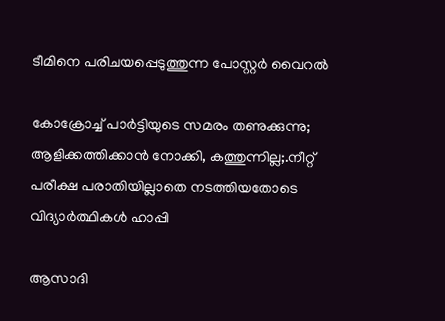ടീമിനെ പരിചയപ്പെടുത്തുന്ന പോസ്റ്റർ വൈറൽ

കോക്രോച്ച് പാര്‍ട്ടിയുടെ സമരം തണുക്കുന്നു; ആളിക്കത്തിക്കാന്‍ നോക്കി, കത്തുന്നില്ല;.നീറ്റ് പരീക്ഷ പരാതിയില്ലാതെ നടത്തിയതോടെ വിദ്യാര്‍ത്ഥികള്‍ ഹാപ്പി

ആസാദി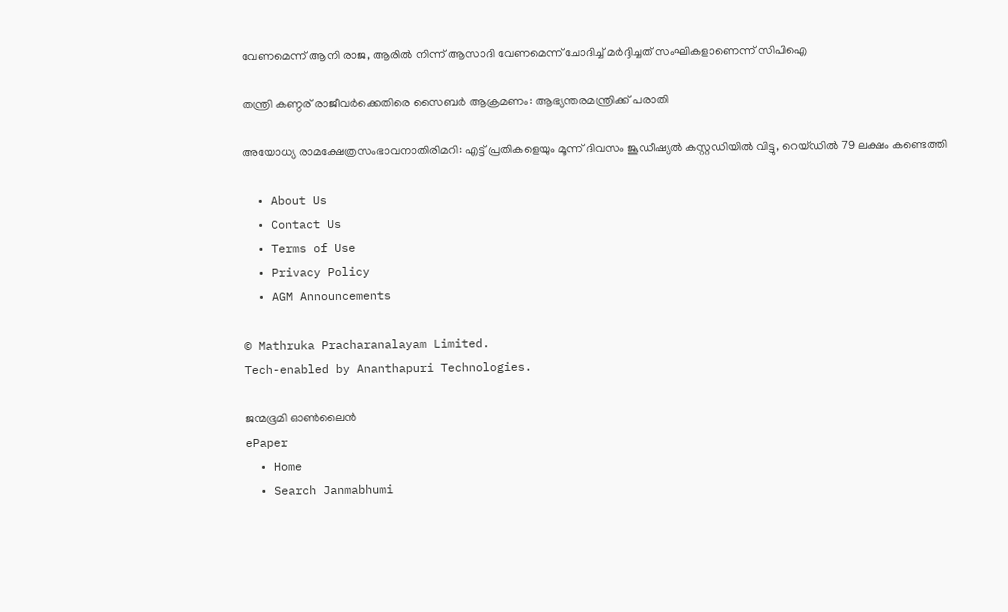വേണമെന്ന് ആനി രാജ, ആരില്‍ നിന്ന് ആസാദി വേണമെന്ന് ചോദിച്ച് മര്‍ദ്ദിച്ചത് സംഘികളാണെന്ന് സിപിഐ

തന്ത്രി കണ്ഠര് രാജീവര്‍ക്കെതിരെ സൈബര്‍ ആക്രമണം: ആഭ്യന്തരമന്ത്രിക്ക് പരാതി

അയോധ്യ രാമക്ഷേത്രസംഭാവനാതിരിമറി: എട്ട് പ്രതികളെയും മൂന്ന് ദിവസം ജൂഡീഷ്യല്‍ കസ്റ്റഡിയില്‍ വിട്ടു, റെയ്ഡില്‍ 79 ലക്ഷം കണ്ടെത്തി

  • About Us
  • Contact Us
  • Terms of Use
  • Privacy Policy
  • AGM Announcements

© Mathruka Pracharanalayam Limited.
Tech-enabled by Ananthapuri Technologies.

ജന്മഭൂമി ഓണ്‍ലൈന്‍
ePaper
  • Home
  • Search Janmabhumi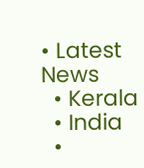• Latest News
  • Kerala
  • India
  •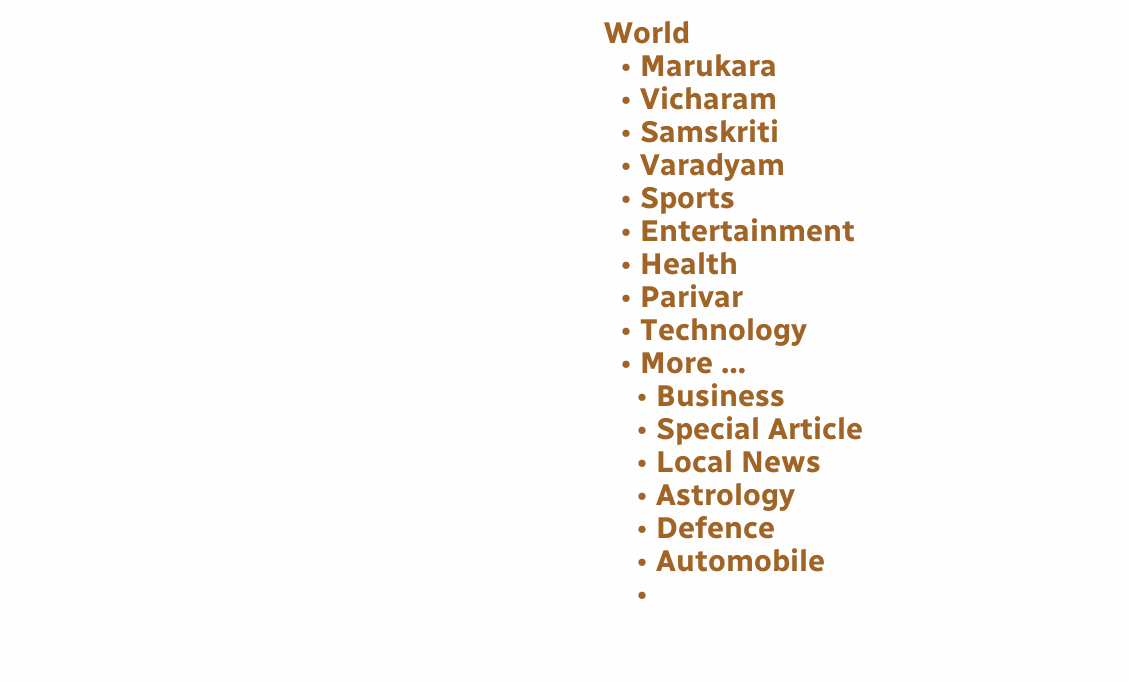World
  • Marukara
  • Vicharam
  • Samskriti
  • Varadyam
  • Sports
  • Entertainment
  • Health
  • Parivar
  • Technology
  • More …
    • Business
    • Special Article
    • Local News
    • Astrology
    • Defence
    • Automobile
    •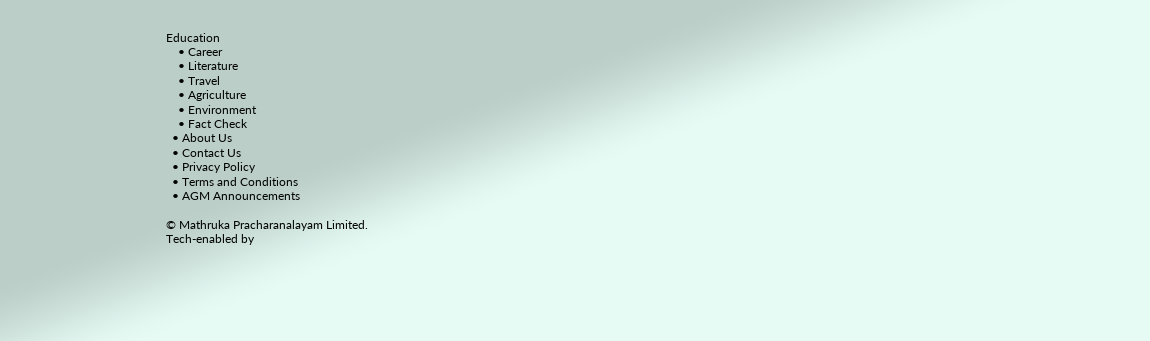Education
    • Career
    • Literature
    • Travel
    • Agriculture
    • Environment
    • Fact Check
  • About Us
  • Contact Us
  • Privacy Policy
  • Terms and Conditions
  • AGM Announcements

© Mathruka Pracharanalayam Limited.
Tech-enabled by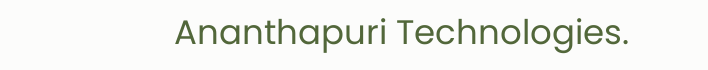Ananthapuri Technologies.